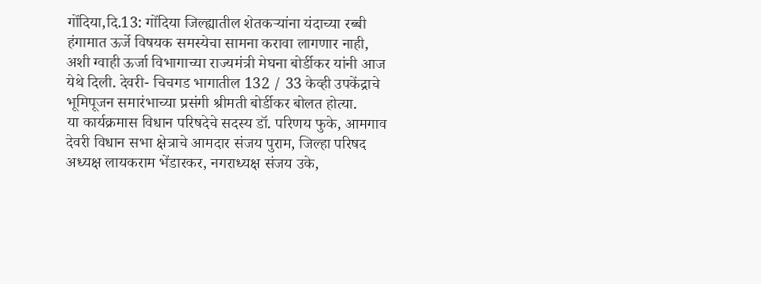गोंदिया,दि.13: गोंदिया जिल्ह्यातील शेतकऱ्यांना यंदाच्या रब्बी हंगामात ऊर्जे विषयक समस्येचा सामना करावा लागणार नाही, अशी ग्वाही ऊर्जा विभागाच्या राज्यमंत्री मेघना बोर्डीकर यांनी आज येथे दिली. देवरी- चिचगड भागातील 132 / 33 केव्ही उपकेंद्राचे भूमिपूजन समारंभाच्या प्रसंगी श्रीमती बोर्डीकर बोलत होत्या.
या कार्यक्रमास विधान परिषदेचे सदस्य डॉ. परिणय फुके, आमगाव देवरी विधान सभा क्षेत्राचे आमदार संजय पुराम, जिल्हा परिषद अध्यक्ष लायकराम भेंडारकर, नगराध्यक्ष संजय उके,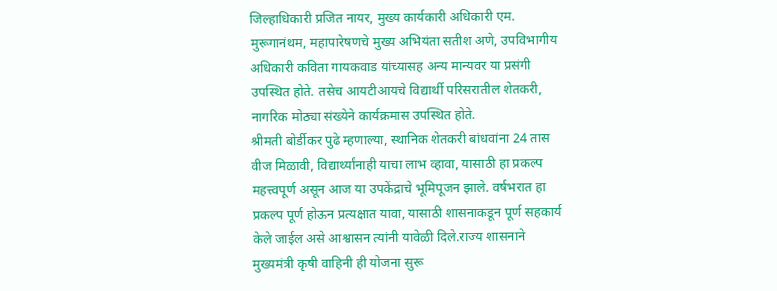जिल्हाधिकारी प्रजित नायर, मुख्य कार्यकारी अधिकारी एम. मुरूगानंथम, महापारेषणचे मुख्य अभियंता सतीश अणे, उपविभागीय अधिकारी कविता गायकवाड यांच्यासह अन्य मान्यवर या प्रसंगी उपस्थित होते. तसेच आयटीआयचे विद्यार्थी परिसरातील शेतकरी, नागरिक मोठ्या संख्येने कार्यक्रमास उपस्थित होते.
श्रीमती बोर्डीकर पुढे म्हणाल्या, स्थानिक शेतकरी बांधवांना 24 तास वीज मिळावी, विद्यार्थ्यांनाही याचा लाभ व्हावा, यासाठी हा प्रकल्प महत्त्वपूर्ण असून आज या उपकेंद्राचे भूमिपूजन झाले. वर्षभरात हा प्रकल्प पूर्ण होऊन प्रत्यक्षात यावा, यासाठी शासनाकडून पूर्ण सहकार्य केले जाईल असे आश्वासन त्यांनी यावेळी दिले.राज्य शासनाने मुख्यमंत्री कृषी वाहिनी ही योजना सुरू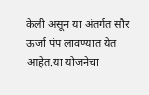केली असून या अंतर्गत सौर ऊर्जा पंप लावण्यात येत आहेत.या योजनेचा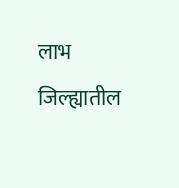लाभ जिल्ह्यातील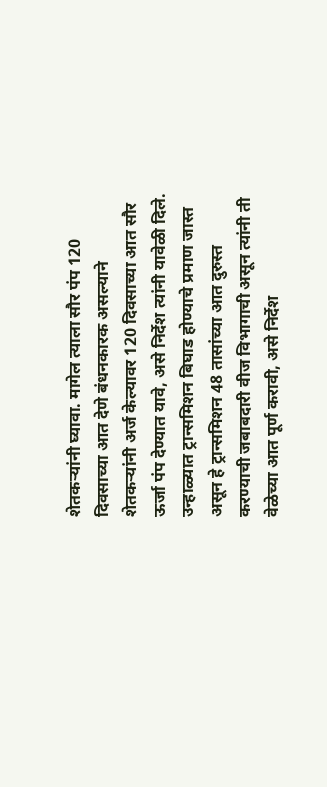शेतकऱ्यांनी घ्यावा. मागेल त्याला सौर पंप 120 दिवसाच्या आत देणे बंधनकारक असल्याने शेतकऱ्यांनी अर्ज केल्यावर 120 दिवसाच्या आत सौर ऊर्जा पंप देण्यात यावे, असे निर्देश त्यांनी यावेळी दिले. उन्हाळ्यात ट्रान्समिशन बिघाड होण्याचे प्रमाण जास्त असून हे ट्रान्समिशन 48 तासांच्या आत दुरुस्त करण्याची जबाबदारी वीज विभागाची असून त्यांनी ती वेळेच्या आत पूर्ण करावी, असे निर्देश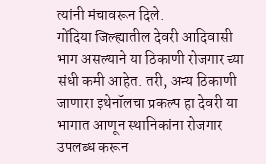त्यांनी मंचावरून दिले.
गोंदिया जिल्ह्यातील देवरी आदिवासी भाग असल्याने या ठिकाणी रोजगार च्या संधी कमी आहेत. तरी, अन्य ठिकाणी जाणारा इथेनॉलचा प्रकल्प हा देवरी या भागात आणून स्थानिकांना रोजगार उपलब्ध करून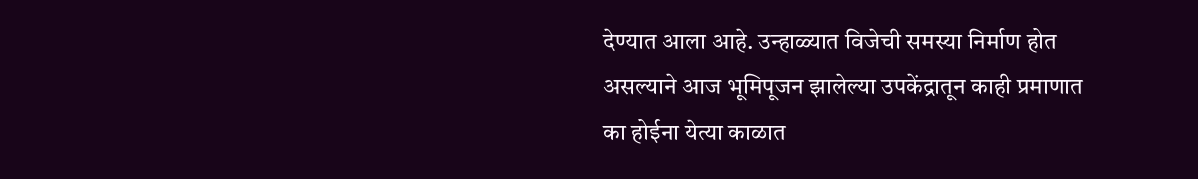देण्यात आला आहे. उन्हाळ्यात विजेची समस्या निर्माण होत असल्याने आज भूमिपूजन झालेल्या उपकेंद्रातून काही प्रमाणात का होईना येत्या काळात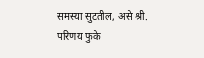समस्या सुटतील, असे श्री. परिणय फुके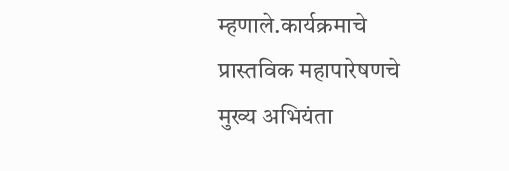म्हणाले.कार्यक्रमाचे प्रास्तविक महापारेषणचे मुख्य अभियंता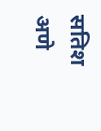सतिश अणे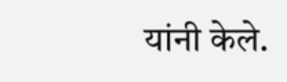यांनी केले.